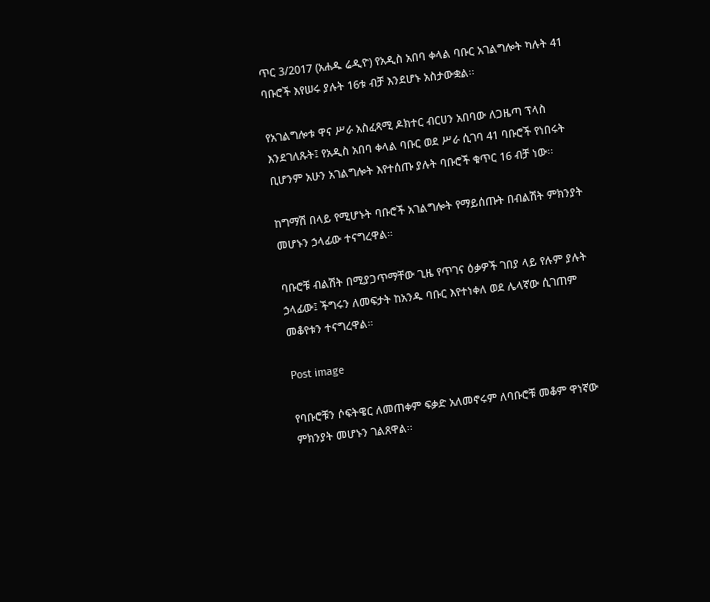ጥር 3/2017 (አሐዱ ሬዲዮ) የአዲስ አበባ ቀላል ባቡር አገልግሎት ካሉት 41 ባቡሮች እየሠሩ ያሉት 16ቱ ብቻ እንደሆኑ አስታውቋል፡፡

የአገልግሎቱ ዋና ሥራ አስፈጻሚ ዶክተር ብርሀን አበባው ለጋዜጣ ፕላስ እንደገለጹት፤ የአዲስ አበባ ቀላል ባቡር ወደ ሥራ ሲገባ 41 ባቡሮች የነበሩት ቢሆንም አሁን አገልግሎት እየተሰጡ ያሉት ባቡሮች ቁጥር 16 ብቻ ነው፡፡

ከግማሽ በላይ የሚሆኑት ባቡሮች አገልግሎት የማይሰጡት በብልሽት ምክንያት መሆኑን ኃላፊው ተናግረዋል።

ባቡሮቹ ብልሽት በሚያጋጥማቸው ጊዜ የጥገና ዕቃዎች ገበያ ላይ የሉም ያሉት ኃላፊው፤ ችግሩን ለመፍታት ከአንዱ ባቡር እየተነቀለ ወደ ሌላኛው ሲገጠም መቆየቱን ተናግረዋል።

Post image

የባቡሮቹን ሶፍትዌር ለመጠቀም ፍቃድ አለመኖሩም ለባቡሮቹ መቆም ዋነኛው ምክንያት መሆኑን ገልጸዋል፡፡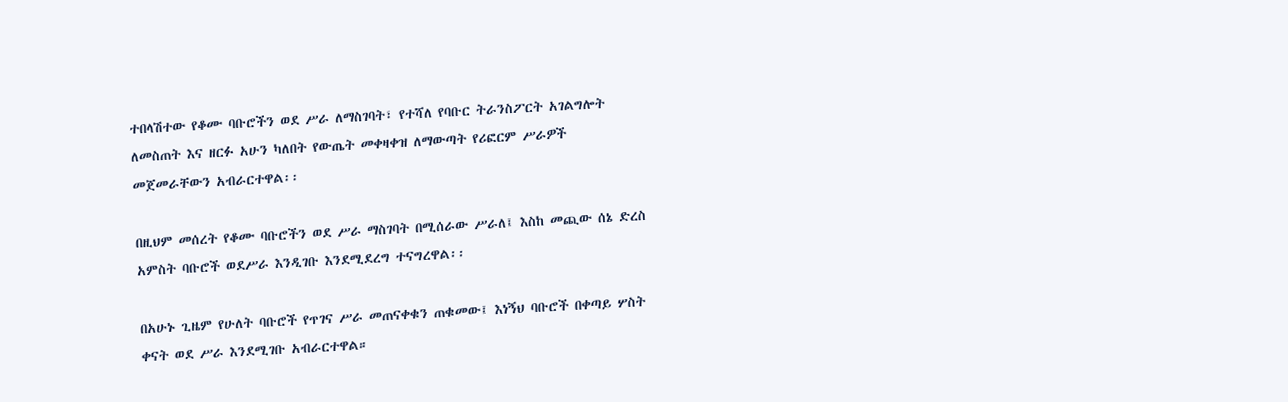ተበላሽተው የቆሙ ባቡሮችን ወደ ሥራ ለማስገባት፣ የተሻለ የባቡር ትራንስፖርት አገልግሎት ለመስጠት እና ዘርፉ አሁን ካለበት የውጤት መቀዛቀዝ ለማውጣት የሪፎርም ሥራዎች መጀመራቸውን አብራርተዋል፡፡

በዚህም መሰረት የቆሙ ባቡሮችን ወደ ሥራ ማስገባት በሚሰራው ሥራለ፤ እስከ መጪው ሰኔ ድረስ አምስት ባቡሮች ወደሥራ እንዲገቡ እንደሚደረግ ተናግረዋል፡፡

በአሁኑ ጊዜም የሁለት ባቡሮች የጥገና ሥራ መጠናቀቁን ጠቁመው፤ እነኝህ ባቡሮች በቀጣይ ሦስት ቀናት ወደ ሥራ እንደሚገቡ አብራርተዋል።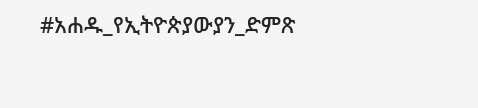#አሐዱ_የኢትዮጵያውያን_ድምጽ